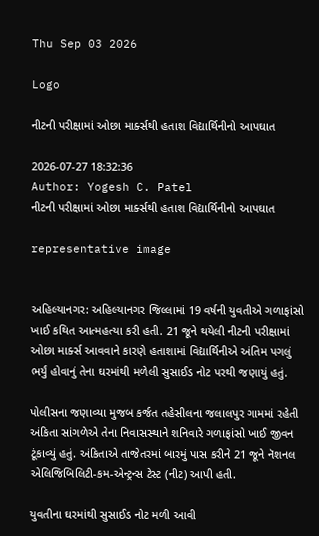Thu Sep 03 2026

Logo

નીટની પરીક્ષામાં ઓછા માર્ક્સથી હતાશ વિદ્યાર્થિનીનો આપઘાત

2026-07-27 18:32:36
Author: Yogesh C. Patel
નીટની પરીક્ષામાં ઓછા માર્ક્સથી હતાશ વિદ્યાર્થિનીનો આપઘાત

representative image


અહિલ્યાનગર: અહિલ્યાનગર જિલ્લામાં 19 વર્ષની યુવતીએ ગળાફાંસો ખાઈ કથિત આત્મહત્યા કરી હતી. 21 જૂને થયેલી નીટની પરીક્ષામાં ઓછા માર્ક્સ આવવાને કારણે હતાશામાં વિદ્યાર્થિનીએ અંતિમ પગલું ભર્યું હોવાનું તેના ઘરમાંથી મળેલી સુસાઈડ નોટ પરથી જણાયું હતું.

પોલીસના જણાવ્યા મુજબ કર્જત તહેસીલના જલાલપુર ગામમાં રહેતી અંકિતા સાંગળેએ તેના નિવાસસ્થાને શનિવારે ગળાફાંસો ખાઈ જીવન ટૂંકાવ્યું હતું. અંકિતાએ તાજેતરમાં બારમું પાસ કરીને 21 જૂને નૅશનલ એલિજિબિલિટી-કમ-એન્ટ્રન્સ ટેસ્ટ (નીટ) આપી હતી.

યુવતીના ઘરમાંથી સુસાઈડ નોટ મળી આવી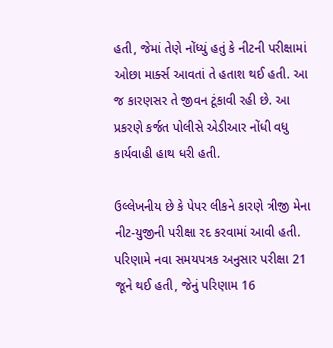હતી, જેમાં તેણે નોંધ્યું હતું કે નીટની પરીક્ષામાં ઓછા માર્ક્સ આવતાં તે હતાશ થઈ હતી. આ જ કારણસર તે જીવન ટૂંકાવી રહી છે. આ પ્રકરણે કર્જત પોલીસે એડીઆર નોંધી વધુ કાર્યવાહી હાથ ધરી હતી.

ઉલ્લેખનીય છે કે પેપર લીકને કારણે ત્રીજી મેના નીટ-યુજીની પરીક્ષા રદ કરવામાં આવી હતી. પરિણામે નવા સમયપત્રક અનુસાર પરીક્ષા 21 જૂને થઈ હતી, જેનું પરિણામ 16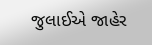જુલાઈએ જાહેર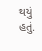થયું હતું.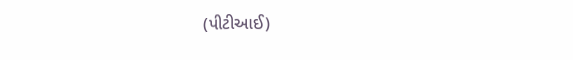(પીટીઆઈ)